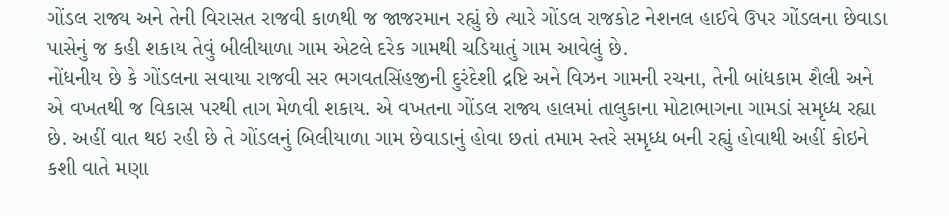ગોંડલ રાજ્ય અને તેની વિરાસત રાજવી કાળથી જ જાજરમાન રહ્યું છે ત્યારે ગોંડલ રાજકોટ નેશનલ હાઈવે ઉપર ગોંડલના છેવાડા પાસેનું જ કહી શકાય તેવું બીલીયાળા ગામ એટલે દરેક ગામથી ચડિયાતું ગામ આવેલું છે.
નોંધનીય છે કે ગોંડલના સવાયા રાજવી સર ભગવતસિંહજીની દુરંદેશી દ્રષ્ટિ અને વિઝન ગામની રચના, તેની બાંધકામ શૈલી અને એ વખતથી જ વિકાસ પરથી તાગ મેળવી શકાય. એ વખતના ગોંડલ રાજ્ય હાલમાં તાલુકાના મોટાભાગના ગામડાં સમૃધ્ધ રહ્યા છે. અહીં વાત થઇ રહી છે તે ગોંડલનું બિલીયાળા ગામ છેવાડાનું હોવા છતાં તમામ સ્તરે સમૃધ્ધ બની રહ્યું હોવાથી અહીં કોઇને કશી વાતે મણા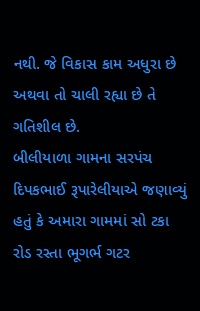નથી. જે વિકાસ કામ અધુરા છે અથવા તો ચાલી રહ્યા છે તે ગતિશીલ છે.
બીલીયાળા ગામના સરપંચ દિપકભાઈ રૂપારેલીયાએ જણાવ્યું હતું કે અમારા ગામમાં સો ટકા રોડ રસ્તા ભૂગર્ભ ગટર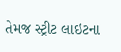તેમજ સ્ટ્રીટ લાઇટના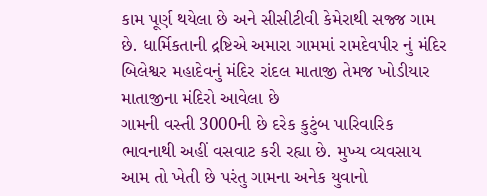કામ પૂર્ણ થયેલા છે અને સીસીટીવી કેમેરાથી સજ્જ ગામ છે. ધાર્મિકતાની દ્રષ્ટિએ અમારા ગામમાં રામદેવપીર નું મંદિર બિલેશ્વર મહાદેવનું મંદિર રાંદલ માતાજી તેમજ ખોડીયાર માતાજીના મંદિરો આવેલા છે
ગામની વસ્તી 3000ની છે દરેક કુટુંબ પારિવારિક ભાવનાથી અહીં વસવાટ કરી રહ્યા છે. મુખ્ય વ્યવસાય આમ તો ખેતી છે પરંતુ ગામના અનેક યુવાનો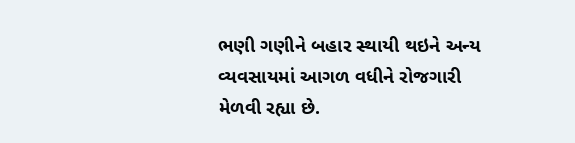ભણી ગણીને બહાર સ્થાયી થઇને અન્ય વ્યવસાયમાં આગળ વધીને રોજગારી મેળવી રહ્યા છે.